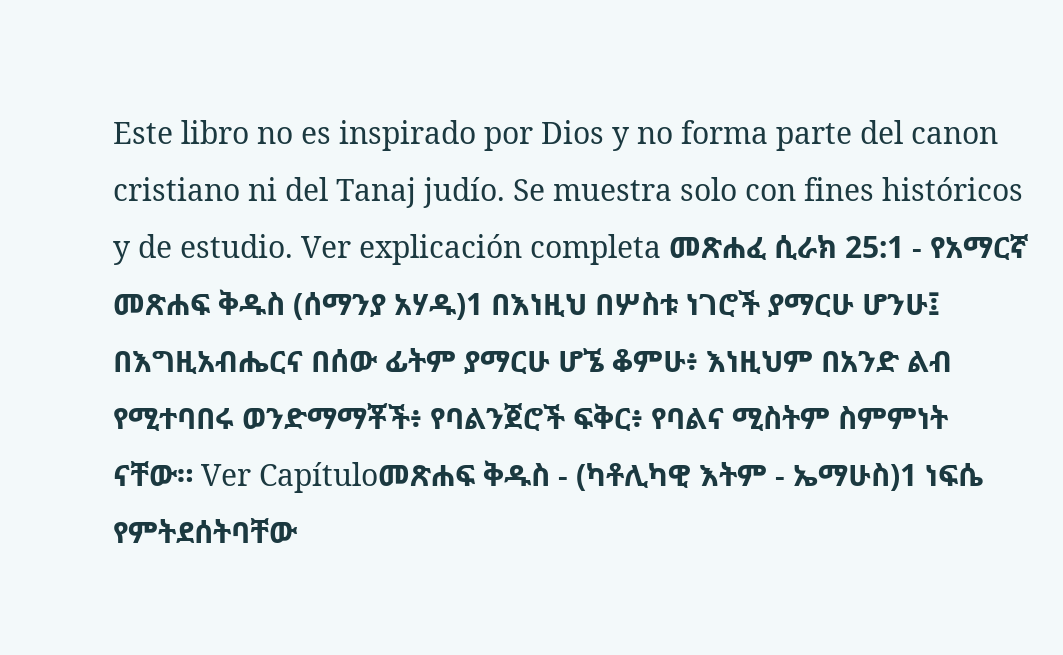Este libro no es inspirado por Dios y no forma parte del canon cristiano ni del Tanaj judío. Se muestra solo con fines históricos y de estudio. Ver explicación completa መጽሐፈ ሲራክ 25:1 - የአማርኛ መጽሐፍ ቅዱስ (ሰማንያ አሃዱ)1 በእነዚህ በሦስቱ ነገሮች ያማርሁ ሆንሁ፤ በእግዚአብሔርና በሰው ፊትም ያማርሁ ሆኜ ቆምሁ፥ እነዚህም በአንድ ልብ የሚተባበሩ ወንድማማቾች፥ የባልንጀሮች ፍቅር፥ የባልና ሚስትም ስምምነት ናቸው። Ver Capítuloመጽሐፍ ቅዱስ - (ካቶሊካዊ እትም - ኤማሁስ)1 ነፍሴ የምትደሰትባቸው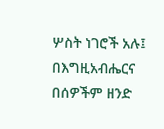ሦስት ነገሮች አሉ፤ በእግዚአብሔርና በሰዎችም ዘንድ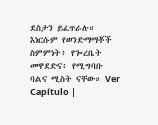ደስታን ይፈጥራሉ። እነርሱም የወንድማማቾች ስምምነት፥ የጐረቤት መዋደድና፥ የሚግባቡ ባልና ሚስት ናቸው። Ver Capítulo |